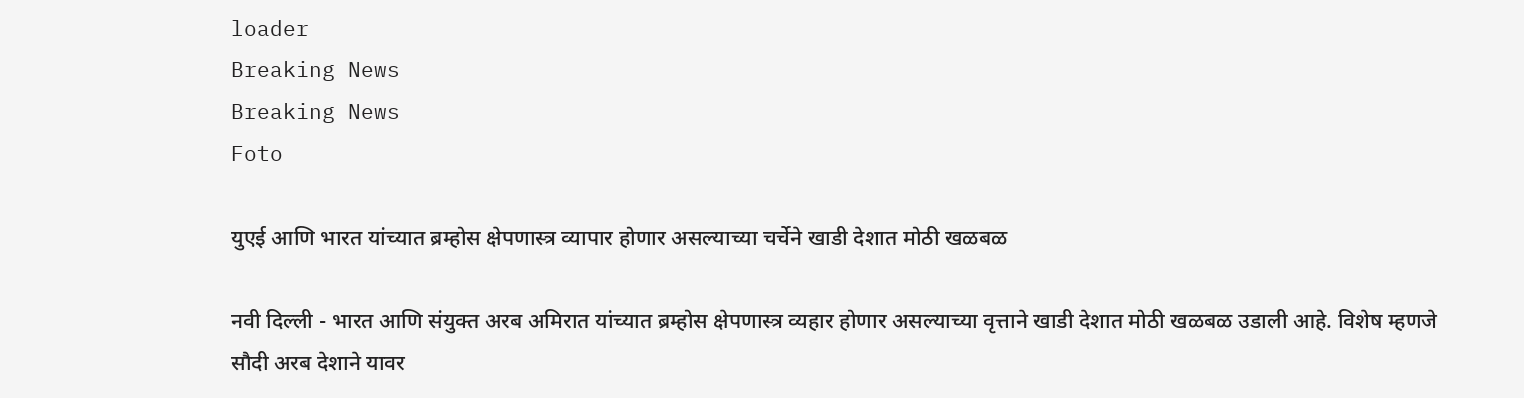loader
Breaking News
Breaking News
Foto

युएई आणि भारत यांच्यात ब्रम्होस क्षेपणास्त्र व्यापार होणार असल्याच्या चर्चेने खाडी देशात मोठी खळबळ

नवी दिल्ली - भारत आणि संयुक्त अरब अमिरात यांच्यात ब्रम्होस क्षेपणास्त्र व्यहार होणार असल्याच्या वृत्ताने खाडी देशात मोठी खळबळ उडाली आहे. विशेष म्हणजे सौदी अरब देशाने यावर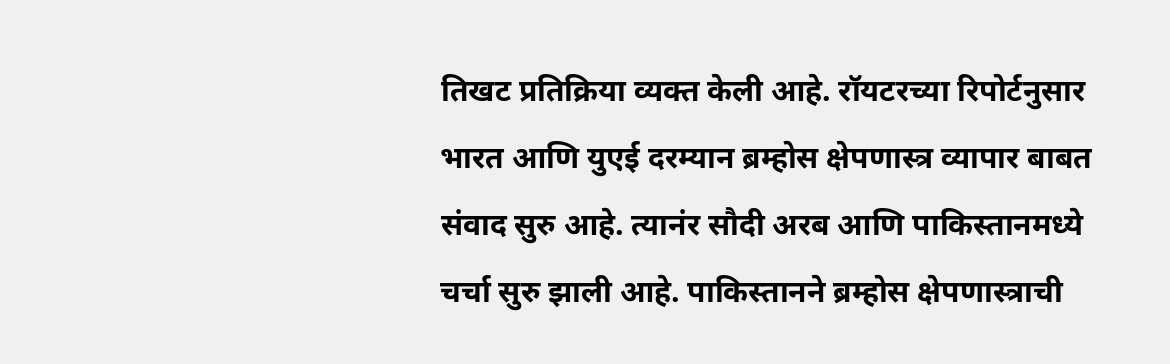तिखट प्रतिक्रिया व्यक्त केली आहे. रॉयटरच्या रिपोर्टनुसार भारत आणि युएई दरम्यान ब्रम्होस क्षेपणास्त्र व्यापार बाबत संवाद सुरु आहे. त्यानंर सौदी अरब आणि पाकिस्तानमध्ये चर्चा सुरु झाली आहे. पाकिस्तानने ब्रम्होस क्षेपणास्त्राची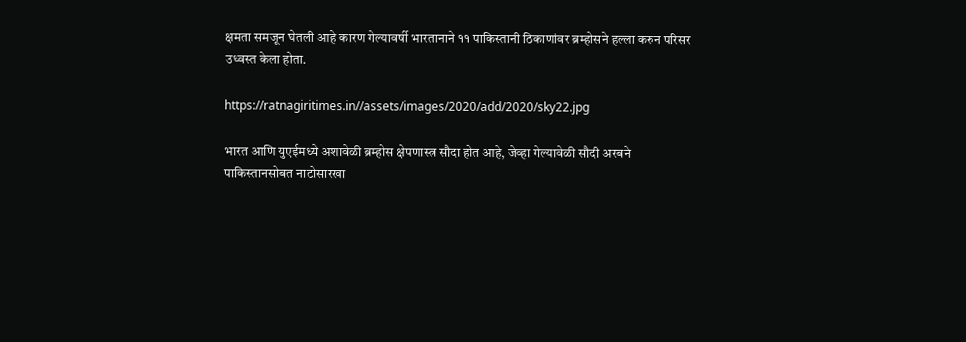क्षमता समजून घेतली आहे कारण गेल्यावर्षी भारतानाने ११ पाकिस्तानी ठिकाणांवर ब्रम्होसने हल्ला करुन परिसर उध्वस्त केला होता.

https://ratnagiritimes.in//assets/images/2020/add/2020/sky22.jpg

भारत आणि युएईमध्ये अशावेळी ब्रम्होस क्षेपणास्त्र सौदा होत आहे, जेव्हा गेल्यावेळी सौदी अरबने पाकिस्तानसोबत नाटोसारखा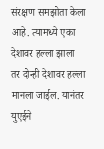संरक्षण समझोता केला आहे. त्यामध्ये एका देशावर हल्ला झाला तर दोन्ही देशावर हल्ला मानला जाईल. यानंतर युएईने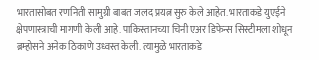भारतासोबत रणनिती सामुग्री बाबत जलद प्रयत्न सुरु केले आहेत. भारताकडे युएईने क्षेपणास्त्राची मागणी केली आहे. पाकिस्तानच्या चिनी एअर डिफेन्स सिस्टीमला शोधून ब्रम्होसने अनेक ठिकाणे उध्वस्त केली. त्यामुळे भारताकडे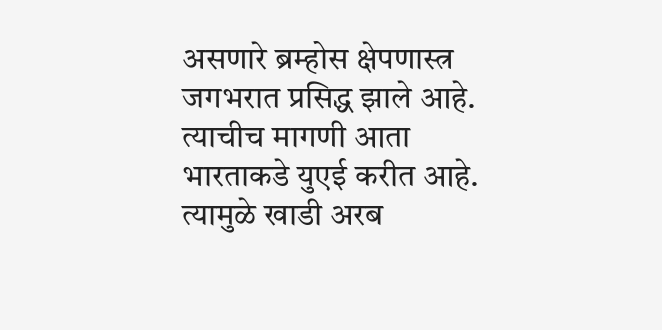असणारे ब्रम्होस क्षेपणास्त्र जगभरात प्रसिद्ध झाले आहे. त्याचीच मागणी आता भारताकडे युएई करीत आहे. त्यामुळे खाडी अरब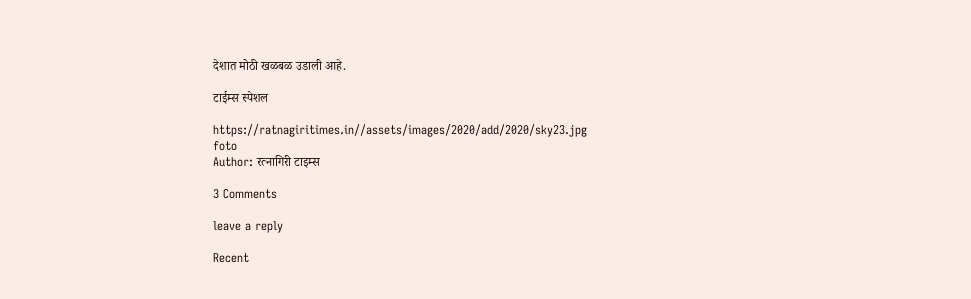देशात मोठी खळबळ उडाली आहे.

टाईम्स स्पेशल

https://ratnagiritimes.in//assets/images/2020/add/2020/sky23.jpg
foto
Author: रत्नागिरी टाइम्स

3 Comments

leave a reply

Recent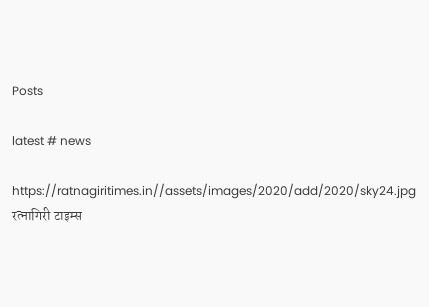Posts

latest # news

https://ratnagiritimes.in//assets/images/2020/add/2020/sky24.jpg
रत्नागिरी टाइम्स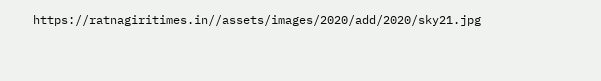https://ratnagiritimes.in//assets/images/2020/add/2020/sky21.jpg